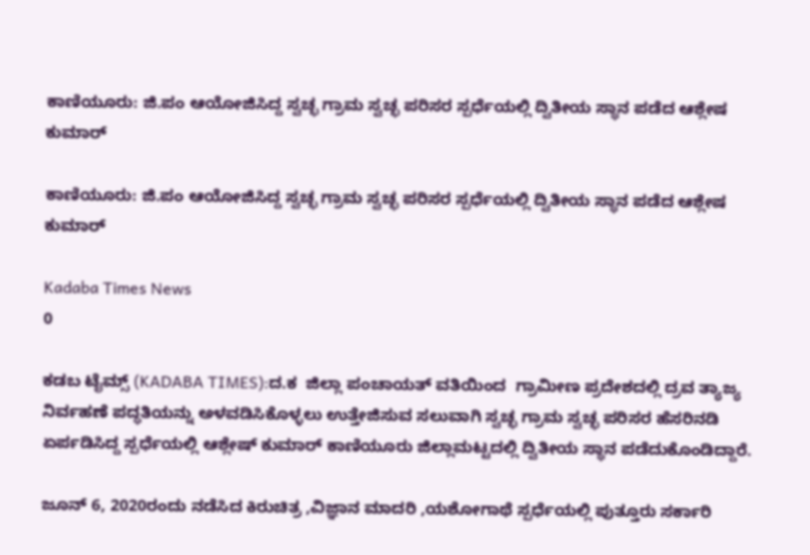ಕಾಣಿಯೂರು: ಜಿ.ಪಂ ಆಯೋಜಿಸಿದ್ದ ಸ್ವಚ್ಛ ಗ್ರಾಮ ಸ್ವಚ್ಛ ಪರಿಸರ ಸ್ಪರ್ಧೆಯಲ್ಲಿ ದ್ವಿತೀಯ ಸ್ಥಾನ ಪಡೆದ ಆಶ್ಲೇಷ ಕುಮಾರ್

ಕಾಣಿಯೂರು: ಜಿ.ಪಂ ಆಯೋಜಿಸಿದ್ದ ಸ್ವಚ್ಛ ಗ್ರಾಮ ಸ್ವಚ್ಛ ಪರಿಸರ ಸ್ಪರ್ಧೆಯಲ್ಲಿ ದ್ವಿತೀಯ ಸ್ಥಾನ ಪಡೆದ ಆಶ್ಲೇಷ ಕುಮಾರ್

Kadaba Times News
0

ಕಡಬ ಟೈಮ್ಸ್ (KADABA TIMES):ದ.ಕ  ಜಿಲ್ಲಾ ಪಂಚಾಯತ್ ವತಿಯಿಂದ  ಗ್ರಾಮೀಣ ಪ್ರದೇಶದಲ್ಲಿ ದ್ರವ ತ್ಯಾಜ್ಯ ನಿರ್ವಹಣೆ ಪದ್ಧತಿಯನ್ನು ಅಳವಡಿಸಿಕೊಳ್ಳಲು ಉತ್ತೇಜಿಸುವ ಸಲುವಾಗಿ ಸ್ವಚ್ಛ ಗ್ರಾಮ ಸ್ವಚ್ಛ ಪರಿಸರ ಹೆಸರಿನಡಿ ಏರ್ಪಡಿಸಿದ್ದ ಸ್ಪರ್ಧೆಯಲ್ಲಿ ಆಶ್ಲೇಷ್ ಕುಮಾರ್ ಕಾಣಿಯೂರು ಜಿಲ್ಲಾಮಟ್ಟದಲ್ಲಿ ದ್ವಿತೀಯ ಸ್ಥಾನ ಪಡೆದುಕೊಂಡಿದ್ದಾರೆ.

ಜೂನ್ 6, 2020ರಂದು ನಡೆಸಿದ ಕಿರುಚಿತ್ರ ,ವಿಜ್ಞಾನ ಮಾದರಿ ,ಯಶೋಗಾಥೆ ಸ್ಪರ್ಧೆಯಲ್ಲಿ ಪುತ್ತೂರು ಸರ್ಕಾರಿ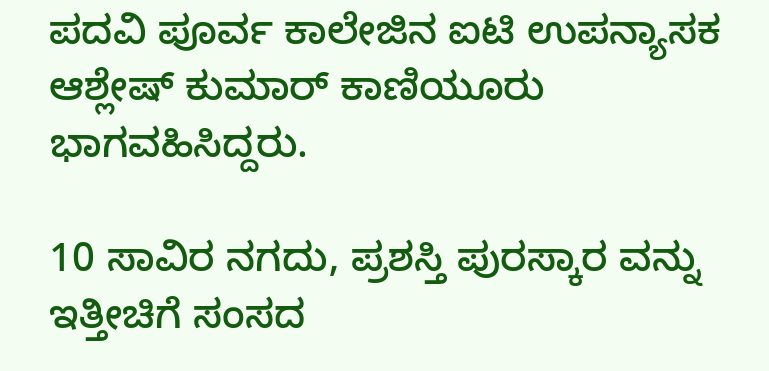ಪದವಿ ಪೂರ್ವ ಕಾಲೇಜಿನ ಐಟಿ ಉಪನ್ಯಾಸಕ ಆಶ್ಲೇಷ್ ಕುಮಾರ್ ಕಾಣಿಯೂರು ಭಾಗವಹಿಸಿದ್ದರು.

10 ಸಾವಿರ ನಗದು, ಪ್ರಶಸ್ತಿ ಪುರಸ್ಕಾರ ವನ್ನು ಇತ್ತೀಚಿಗೆ ಸಂಸದ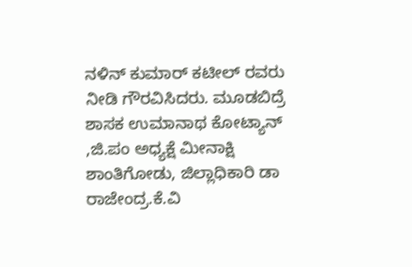ನಳಿನ್ ಕುಮಾರ್ ಕಟೀಲ್ ರವರು ನೀಡಿ ಗೌರವಿಸಿದರು. ಮೂಡಬಿದ್ರೆ ಶಾಸಕ ಉಮಾನಾಥ ಕೋಟ್ಯಾನ್ ,ಜಿ.ಪಂ ಅಧ್ಯಕ್ಷೆ ಮೀನಾಕ್ಷಿ ಶಾಂತಿಗೋಡು, ಜಿಲ್ಲಾಧಿಕಾರಿ ಡಾ ರಾಜೇಂದ್ರ.ಕೆ.ವಿ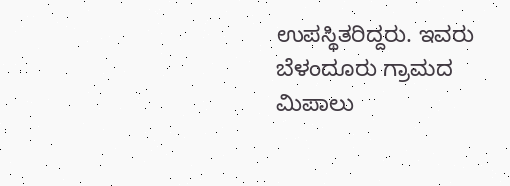ಉಪಸ್ಥಿತರಿದ್ದರು. ಇವರು ಬೆಳಂದೂರು ಗ್ರಾಮದ ಮಿಪಾಲು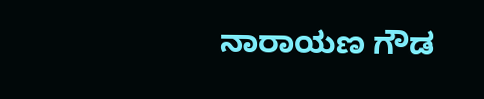ನಾರಾಯಣ ಗೌಡ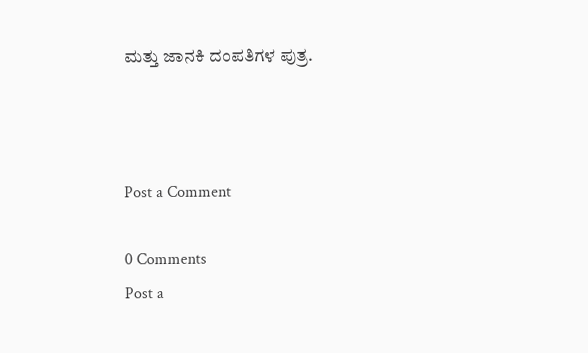ಮತ್ತು ಜಾನಕಿ ದಂಪತಿಗಳ ಪುತ್ರ.



Post a Comment

0 Comments
Post a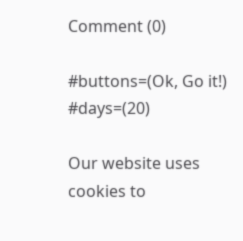Comment (0)

#buttons=(Ok, Go it!) #days=(20)

Our website uses cookies to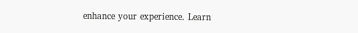enhance your experience. Learn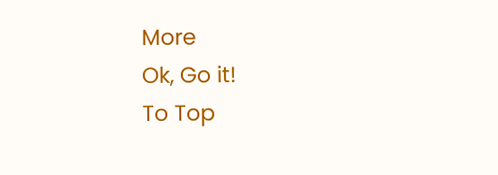More
Ok, Go it!
To Top